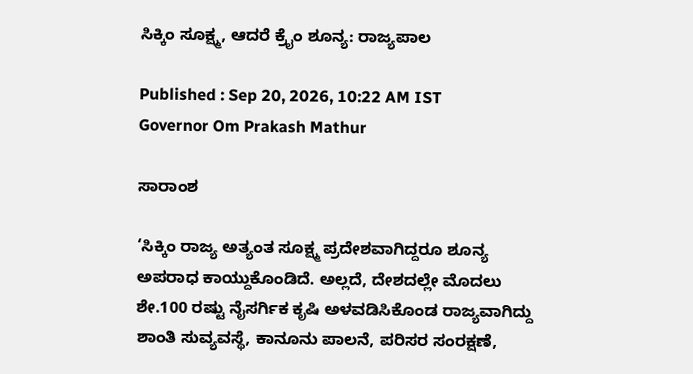ಸಿಕ್ಕಿಂ ಸೂಕ್ಷ್ಮ, ಆದರೆ ಕ್ರೈಂ ಶೂನ್ಯ: ರಾಜ್ಯಪಾಲ

Published : Sep 20, 2026, 10:22 AM IST
Governor Om Prakash Mathur

ಸಾರಾಂಶ

‘ಸಿಕ್ಕಿಂ ರಾಜ್ಯ ಅತ್ಯಂತ ಸೂಕ್ಷ್ಮ ಪ್ರದೇಶವಾಗಿದ್ದರೂ ಶೂನ್ಯ ಅಪರಾಧ ಕಾಯ್ದುಕೊಂಡಿದೆ. ಅಲ್ಲದೆ, ದೇಶದಲ್ಲೇ ಮೊದಲು ಶೇ.100 ರಷ್ಟು ನೈಸರ್ಗಿಕ ಕೃಷಿ ಅಳವಡಿಸಿಕೊಂಡ ರಾಜ್ಯವಾಗಿದ್ದು ಶಾಂತಿ ಸುವ್ಯವಸ್ಥೆ, ಕಾನೂನು ಪಾಲನೆ, ಪರಿಸರ ಸಂರಕ್ಷಣೆ,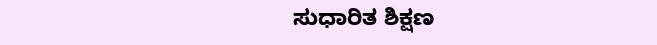ಸುಧಾರಿತ ಶಿಕ್ಷಣ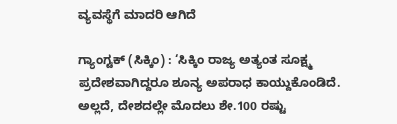ವ್ಯವಸ್ಥೆಗೆ ಮಾದರಿ ಆಗಿದೆ

ಗ್ಯಾಂಗ್ಟಕ್‌ (ಸಿಕ್ಕಿಂ) : ‘ಸಿಕ್ಕಿಂ ರಾಜ್ಯ ಅತ್ಯಂತ ಸೂಕ್ಷ್ಮ ಪ್ರದೇಶವಾಗಿದ್ದರೂ ಶೂನ್ಯ ಅಪರಾಧ ಕಾಯ್ದುಕೊಂಡಿದೆ. ಅಲ್ಲದೆ, ದೇಶದಲ್ಲೇ ಮೊದಲು ಶೇ.100 ರಷ್ಟು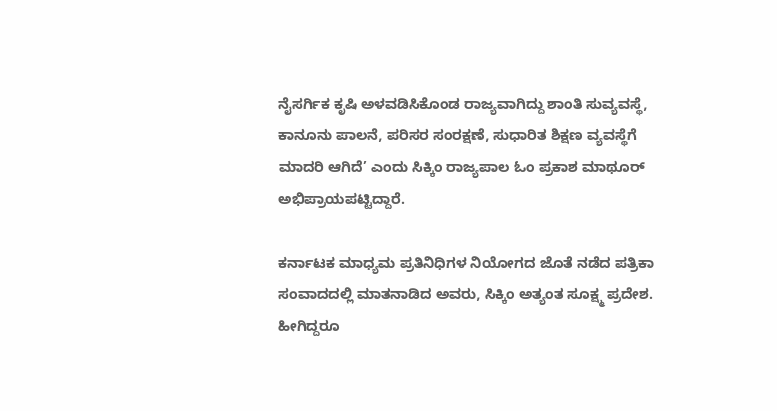ನೈಸರ್ಗಿಕ ಕೃಷಿ ಅಳವಡಿಸಿಕೊಂಡ ರಾಜ್ಯವಾಗಿದ್ದು ಶಾಂತಿ ಸುವ್ಯವಸ್ಥೆ, ಕಾನೂನು ಪಾಲನೆ, ಪರಿಸರ ಸಂರಕ್ಷಣೆ, ಸುಧಾರಿತ ಶಿಕ್ಷಣ ವ್ಯವಸ್ಥೆಗೆ ಮಾದರಿ ಆಗಿದೆ’ ಎಂದು ಸಿಕ್ಕಿಂ ರಾಜ್ಯಪಾಲ ಓಂ ಪ್ರಕಾಶ ಮಾಥೂರ್‌ ಅಭಿಪ್ರಾಯಪಟ್ಟಿದ್ದಾರೆ.

ಕರ್ನಾಟಕ ಮಾಧ್ಯಮ ಪ್ರತಿನಿಧಿಗಳ ನಿಯೋಗದ ಜೊತೆ ನಡೆದ ಪತ್ರಿಕಾ ಸಂವಾದದಲ್ಲಿ ಮಾತನಾಡಿದ ಅವರು, ಸಿಕ್ಕಿಂ ಅತ್ಯಂತ ಸೂಕ್ಷ್ಮ ಪ್ರದೇಶ. ಹೀಗಿದ್ದರೂ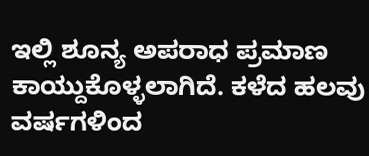ಇಲ್ಲಿ ಶೂನ್ಯ ಅಪರಾಧ ಪ್ರಮಾಣ ಕಾಯ್ದುಕೊಳ್ಳಲಾಗಿದೆ. ಕಳೆದ ಹಲವು ವರ್ಷಗಳಿಂದ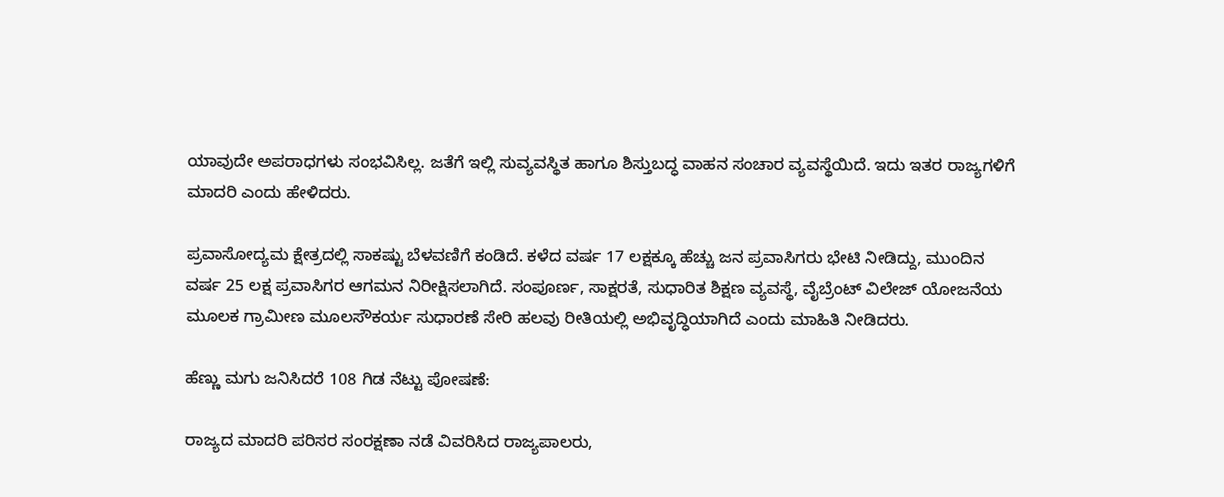ಯಾವುದೇ ಅಪರಾಧಗಳು ಸಂಭವಿಸಿಲ್ಲ. ಜತೆಗೆ ಇಲ್ಲಿ ಸುವ್ಯವಸ್ಥಿತ ಹಾಗೂ ಶಿಸ್ತುಬದ್ಧ ವಾಹನ ಸಂಚಾರ ವ್ಯವಸ್ಥೆಯಿದೆ. ಇದು ಇತರ ರಾಜ್ಯಗಳಿಗೆ ಮಾದರಿ ಎಂದು ಹೇಳಿದರು.

ಪ್ರವಾಸೋದ್ಯಮ ಕ್ಷೇತ್ರದಲ್ಲಿ ಸಾಕಷ್ಟು ಬೆಳವಣಿಗೆ ಕಂಡಿದೆ. ಕಳೆದ ವರ್ಷ 17 ಲಕ್ಷಕ್ಕೂ ಹೆಚ್ಚು ಜನ ಪ್ರವಾಸಿಗರು ಭೇಟಿ ನೀಡಿದ್ದು, ಮುಂದಿನ ವರ್ಷ 25 ಲಕ್ಷ ಪ್ರವಾಸಿಗರ ಆಗಮನ ನಿರೀಕ್ಷಿಸಲಾಗಿದೆ. ಸಂಪೂರ್ಣ, ಸಾಕ್ಷರತೆ, ಸುಧಾರಿತ ಶಿಕ್ಷಣ ವ್ಯವಸ್ಥೆ, ವೈಬ್ರೆಂಟ್‌ ವಿಲೇಜ್‌ ಯೋಜನೆಯ ಮೂಲಕ ಗ್ರಾಮೀಣ ಮೂಲಸೌಕರ್ಯ ಸುಧಾರಣೆ ಸೇರಿ ಹಲವು ರೀತಿಯಲ್ಲಿ ಅಭಿವೃದ್ಧಿಯಾಗಿದೆ ಎಂದು ಮಾಹಿತಿ ನೀಡಿದರು.

ಹೆಣ್ಣು ಮಗು ಜನಿಸಿದರೆ 108 ಗಿಡ ನೆಟ್ಟು ಪೋಷಣೆ:

ರಾಜ್ಯದ ಮಾದರಿ ಪರಿಸರ ಸಂರಕ್ಷಣಾ ನಡೆ ವಿವರಿಸಿದ ರಾಜ್ಯಪಾಲರು,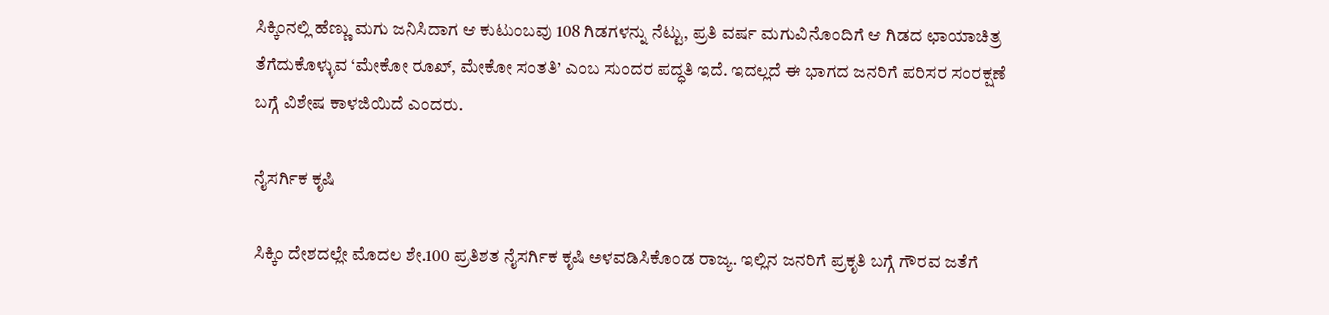ಸಿಕ್ಕಿಂನಲ್ಲಿ ಹೆಣ್ಣು ಮಗು ಜನಿಸಿದಾಗ ಆ ಕುಟುಂಬವು 108 ಗಿಡಗಳನ್ನು ನೆಟ್ಟು, ಪ್ರತಿ ವರ್ಷ ಮಗುವಿನೊಂದಿಗೆ ಆ ಗಿಡದ ಛಾಯಾಚಿತ್ರ ತೆಗೆದುಕೊಳ್ಳುವ ‘ಮೇಕೋ ರೂಖ್‌, ಮೇಕೋ ಸಂತತಿ’ ಎಂಬ ಸುಂದರ ಪದ್ಧತಿ ಇದೆ. ಇದಲ್ಲದೆ ಈ ಭಾಗದ ಜನರಿಗೆ ಪರಿಸರ ಸಂರಕ್ಷಣೆ ಬಗ್ಗೆ ವಿಶೇಷ ಕಾಳಜಿಯಿದೆ ಎಂದರು.

ನೈಸರ್ಗಿಕ ಕೃಷಿ

ಸಿಕ್ಕಿಂ ದೇಶದಲ್ಲೇ ಮೊದಲ ಶೇ.100 ಪ್ರತಿಶತ ನೈಸರ್ಗಿಕ ಕೃಷಿ ಅಳವಡಿಸಿಕೊಂಡ ರಾಜ್ಯ. ಇಲ್ಲಿನ ಜನರಿಗೆ ಪ್ರಕೃತಿ ಬಗ್ಗೆ ಗೌರವ ಜತೆಗೆ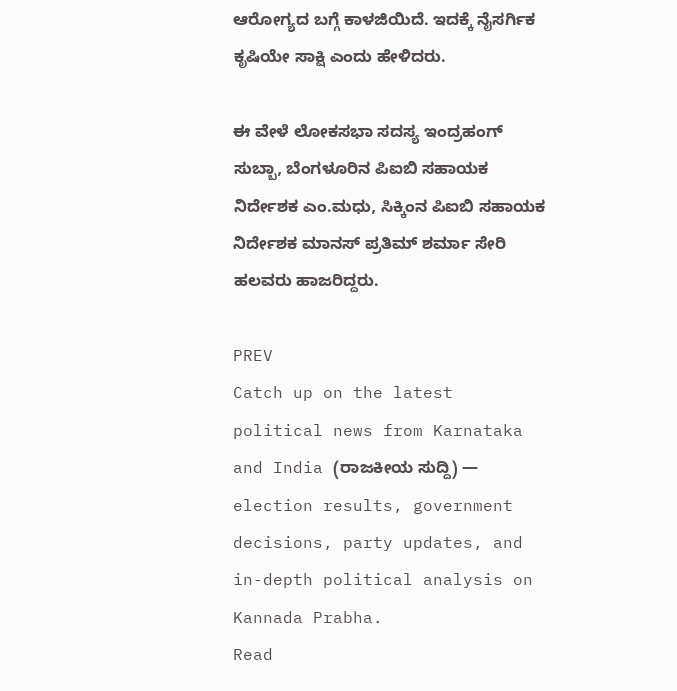ಆರೋಗ್ಯದ ಬಗ್ಗೆ ಕಾಳಜಿಯಿದೆ. ಇದಕ್ಕೆ ನೈಸರ್ಗಿಕ ಕೃಷಿಯೇ ಸಾಕ್ಷಿ ಎಂದು ಹೇಳಿದರು.

ಈ ವೇಳೆ ಲೋಕಸಭಾ ಸದಸ್ಯ ಇಂದ್ರಹಂಗ್‌ ಸುಬ್ಬಾ, ಬೆಂಗಳೂರಿನ ಪಿಐಬಿ ಸಹಾಯಕ ನಿರ್ದೇಶಕ ಎಂ.ಮಧು, ಸಿಕ್ಕಿಂನ ಪಿಐಬಿ ಸಹಾಯಕ ನಿರ್ದೇಶಕ ಮಾನಸ್‌ ಪ್ರತಿಮ್‌ ಶರ್ಮಾ ಸೇರಿ ಹಲವರು ಹಾಜರಿದ್ದರು.

PREV
Catch up on the latest political news from Karnataka and India (ರಾಜಕೀಯ ಸುದ್ದಿ) — election results, government decisions, party updates, and in-depth political analysis on Kannada Prabha.
Read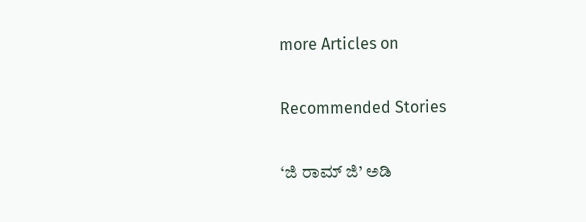more Articles on

Recommended Stories

‘ಜಿ ರಾಮ್‌ ಜಿ’ ಅಡಿ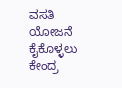ವಸತಿ ಯೋಜನೆ ಕೈಕೊಳ್ಳಲು ಕೇಂದ್ರ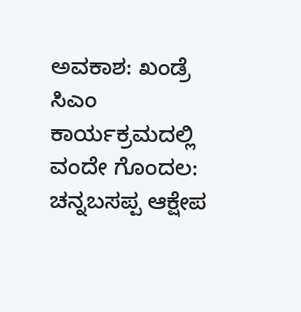ಅವಕಾಶ: ಖಂಡ್ರೆ
ಸಿಎಂ ಕಾರ್ಯಕ್ರಮದಲ್ಲಿ ವಂದೇ ಗೊಂದಲ: ಚನ್ನಬಸಪ್ಪ ಆಕ್ಷೇಪ